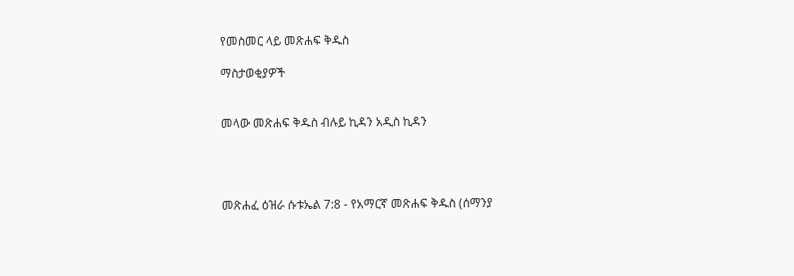የመስመር ላይ መጽሐፍ ቅዱስ

ማስታወቂያዎች


መላው መጽሐፍ ቅዱስ ብሉይ ኪዳን አዲስ ኪዳን




መጽሐፈ ዕዝራ ሱቱኤል 7:8 - የአማርኛ መጽሐፍ ቅዱስ (ሰማንያ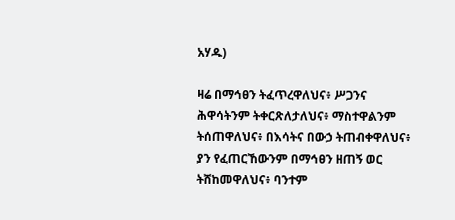አሃዱ)

ዛሬ በማኅፀን ትፈጥረዋለህና፥ ሥጋንና ሕዋሳትንም ትቀርጽለታለህና፥ ማስተዋልንም ትሰጠዋለህና፥ በእሳትና በውኃ ትጠብቀዋለህና፥ ያን የፈጠርኸውንም በማኅፀን ዘጠኝ ወር ትሸከመዋለህና፥ ባንተም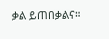ቃል ይጠበቃልና።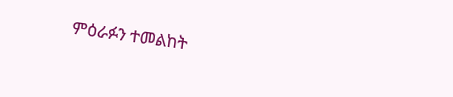ምዕራፉን ተመልከት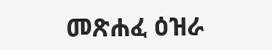መጽሐፈ ዕዝራ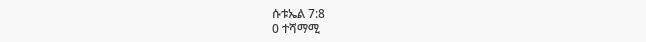ሱቱኤል 7:8
0 ተሻማሚ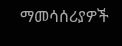ማመሳሰሪያዎች